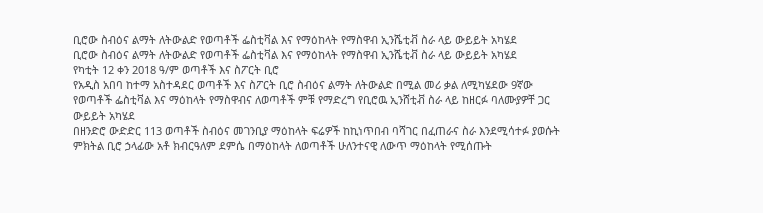ቢሮው ስብዕና ልማት ለትውልድ የወጣቶች ፌስቲቫል እና የማዕከላት የማስዋብ ኢንሼቲቭ ስራ ላይ ውይይት አካሄደ
ቢሮው ስብዕና ልማት ለትውልድ የወጣቶች ፌስቲቫል እና የማዕከላት የማስዋብ ኢንሼቲቭ ስራ ላይ ውይይት አካሄደ
የካቲት 12 ቀን 2018 ዓ/ም ወጣቶች እና ስፖርት ቢሮ
የአዲስ አበባ ከተማ አስተዳደር ወጣቶች እና ስፖርት ቢሮ ስብዕና ልማት ለትውልድ በሚል መሪ ቃል ለሚካሄደው 9ኛው የወጣቶች ፌስቲቫል እና ማዕከላት የማስዋብና ለወጣቶች ምቹ የማድረግ የቢሮዉ ኢንሸቲቭ ስራ ላይ ከዘርፉ ባለሙያዎቸ ጋር ውይይት አካሄደ
በዘንድሮ ውድድር 113 ወጣቶች ስብዕና መገንቢያ ማዕከላት ፍሬዎች ከኪነጥበብ ባሻገር በፈጠራና ስራ እንደሚሳተፉ ያወሱት ምክትል ቢሮ ኃላፊው አቶ ክብርዓለም ደምሴ በማዕከላት ለወጣቶች ሁለንተናዊ ለውጥ ማዕከላት የሚሰጡት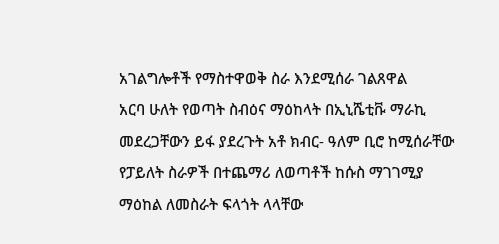አገልግሎቶች የማስተዋወቅ ስራ እንደሚሰራ ገልጸዋል
አርባ ሁለት የወጣት ስብዕና ማዕከላት በኢኒሼቲቩ ማራኪ መደረጋቸውን ይፋ ያደረጉት አቶ ክብር- ዓለም ቢሮ ከሚሰራቸው የፓይለት ስራዎች በተጨማሪ ለወጣቶች ከሱስ ማገገሚያ ማዕከል ለመስራት ፍላጎት ላላቸው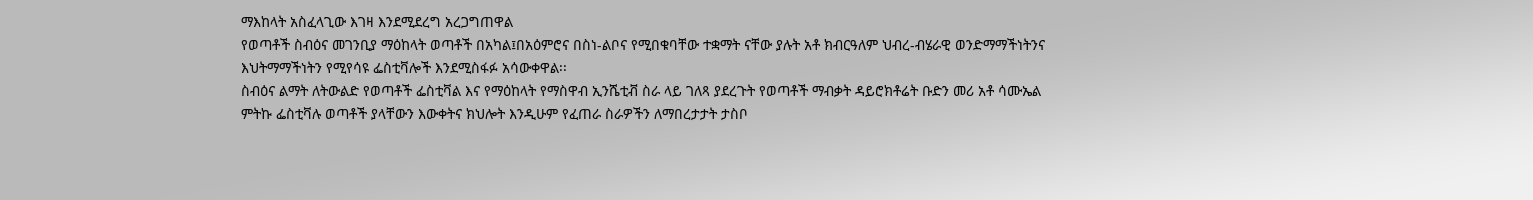ማእከላት አስፈላጊው እገዛ እንደሚደረግ አረጋግጠዋል
የወጣቶች ስብዕና መገንቢያ ማዕከላት ወጣቶች በአካል፤በአዕምሮና በስነ-ልቦና የሚበቁባቸው ተቋማት ናቸው ያሉት አቶ ክብርዓለም ህብረ-ብሄራዊ ወንድማማችነትንና እህትማማችነትን የሚየሳዩ ፌስቲቫሎች እንደሚስፋፉ አሳውቀዋል፡፡
ስብዕና ልማት ለትውልድ የወጣቶች ፌስቲቫል እና የማዕከላት የማስዋብ ኢንሼቲቭ ስራ ላይ ገለጻ ያደረጉት የወጣቶች ማብቃት ዳይሮክቶሬት ቡድን መሪ አቶ ሳሙኤል ምትኩ ፌስቲቫሉ ወጣቶች ያላቸውን እውቀትና ክህሎት እንዲሁም የፈጠራ ስራዎችን ለማበረታታት ታስቦ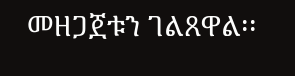መዘጋጀቱን ገልጸዋል፡፡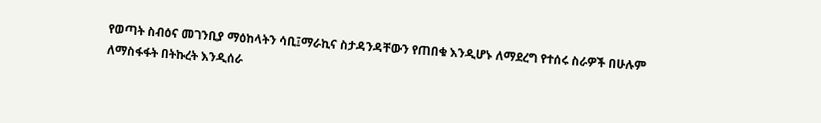የወጣት ስብዕና መገንቢያ ማዕከላትን ሳቢ፤ማራኪና ስታዳንዳቸውን የጠበቁ እንዲሆኑ ለማደረግ የተሰሩ ስራዎች በሁሉም ለማስፋፋት በትኩረት እንዲሰራ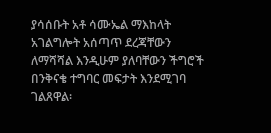ያሳሰቡት አቶ ሳሙኤል ማእከላት አገልግሎት አሰጣጥ ደረጃቸውን ለማሻሻል እንዲሁም ያለባቸውን ችግሮች በንቅናቄ ተግባር መፍታት እንደሚገባ ገልጸዋል፡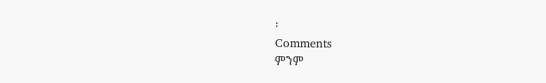፡
Comments
ምንም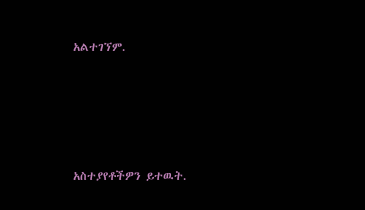አልተገኘም.





አስተያየቶችዎን ይተዉት.